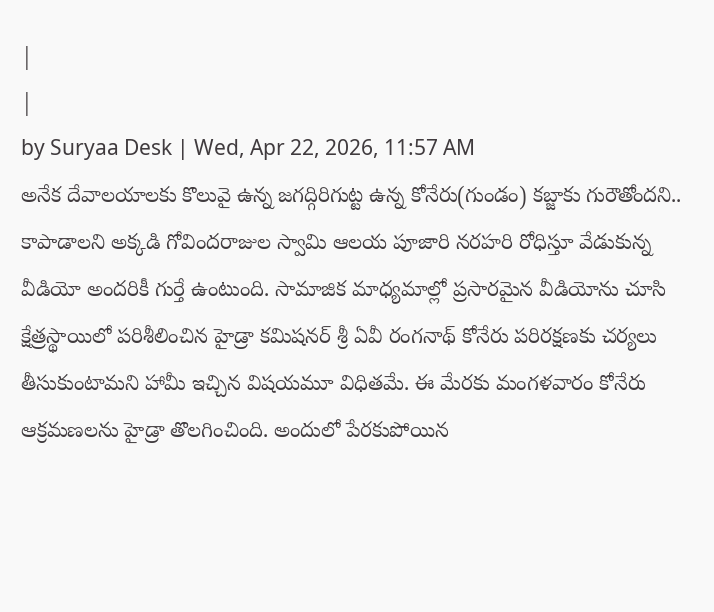|
|
by Suryaa Desk | Wed, Apr 22, 2026, 11:57 AM
అనేక దేవాలయాలకు కొలువై ఉన్న జగద్గిరిగుట్ట ఉన్న కోనేరు(గుండం) కబ్జాకు గురౌతోందని.. కాపాడాలని అక్కడి గోవిందరాజుల స్వామి ఆలయ పూజారి నరహరి రోధిస్తూ వేడుకున్న వీడియో అందరికీ గుర్తే ఉంటుంది. సామాజిక మాధ్యమాల్లో ప్రసారమైన వీడియోను చూసి క్షేత్రస్థాయిలో పరిశీలించిన హైడ్రా కమిషనర్ శ్రీ ఏవీ రంగనాథ్ కోనేరు పరిరక్షణకు చర్యలు తీసుకుంటామని హామీ ఇచ్చిన విషయమూ విధితమే. ఈ మేరకు మంగళవారం కోనేరు ఆక్రమణలను హైడ్రా తొలగించింది. అందులో పేరకుపోయిన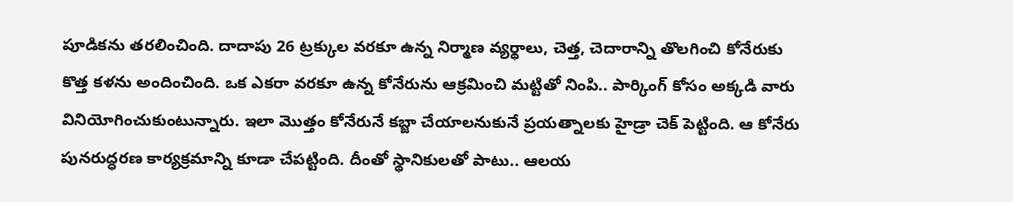పూడికను తరలించింది. దాదాపు 26 ట్రక్కుల వరకూ ఉన్న నిర్మాణ వ్యర్థాలు, చెత్త, చెదారాన్ని తొలగించి కోనేరుకు కొత్త కళను అందించింది. ఒక ఎకరా వరకూ ఉన్న కోనేరును ఆక్రమించి మట్టితో నింపి.. పార్కింగ్ కోసం అక్కడి వారు వినియోగించుకుంటున్నారు. ఇలా మొత్తం కోనేరునే కబ్జా చేయాలనుకునే ప్రయత్నాలకు హైడ్రా చెక్ పెట్టింది. ఆ కోనేరు పునరుద్ధరణ కార్యక్రమాన్ని కూడా చేపట్టింది. దీంతో స్థానికులతో పాటు.. ఆలయ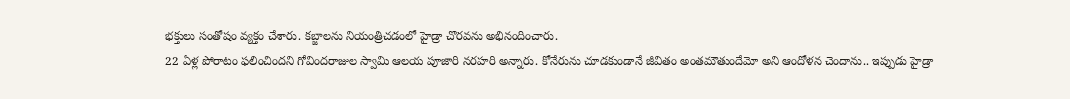భక్తులు సంతోషం వ్యక్తం చేశారు. కబ్జాలను నియంత్రిచడంలో హైడ్రా చొరవను అభినందించారు.
22 ఏళ్ల పోరాటం ఫలించిందని గోవిందరాజుల స్వామి ఆలయ పూజారి నరహరి అన్నారు. కోనేరును చూడకుండానే జీవితం అంతమౌతుందేమో అని ఆందోళన చెందాను.. ఇప్పుడు హైడ్రా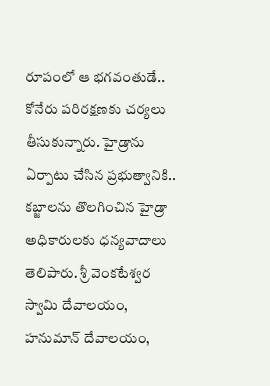రూపంలో ఆ భగవంతుడే.. కోనేరు పరిరక్షణకు చర్యలు తీసుకున్నారు. హైడ్రాను ఏర్పాటు చేసిన ప్రభుత్వానికి.. కబ్జాలను తొలగించిన హైడ్రా అధికారులకు ధన్యవాదాలు తెలిపారు. శ్రీ వెంకటేశ్వర స్వామి దేవాలయం, హనుమాన్ దేవాలయం,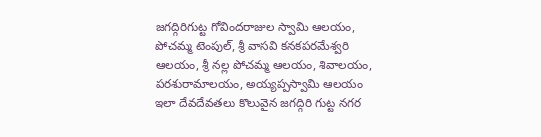జగద్గిరిగుట్ట గోవిందరాజుల స్వామి ఆలయం, పోచమ్మ టెంపుల్, శ్రీ వాసవి కనకపరమేశ్వరి ఆలయం, శ్రీ నల్ల పోచమ్మ ఆలయం, శివాలయం, పరశురామాలయం, అయ్యప్పస్వామి ఆలయం ఇలా దేవదేవతలు కొలువైన జగద్గిరి గుట్ట నగర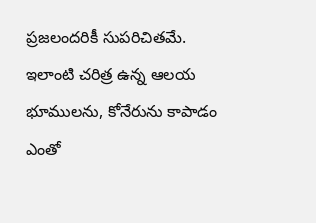ప్రజలందరికీ సుపరిచితమే. ఇలాంటి చరిత్ర ఉన్న ఆలయ భూములను, కోనేరును కాపాడం ఎంతో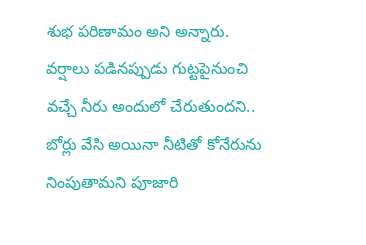శుభ పరిణామం అని అన్నారు. వర్షాలు పడినప్పుడు గుట్టపైనుంచి వచ్చే నీరు అందులో చేరుతుందని.. బోర్లు వేసి అయినా నీటితో కోనేరును నింపుతామని పూజారి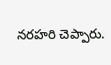నరహరి చెప్పారు.